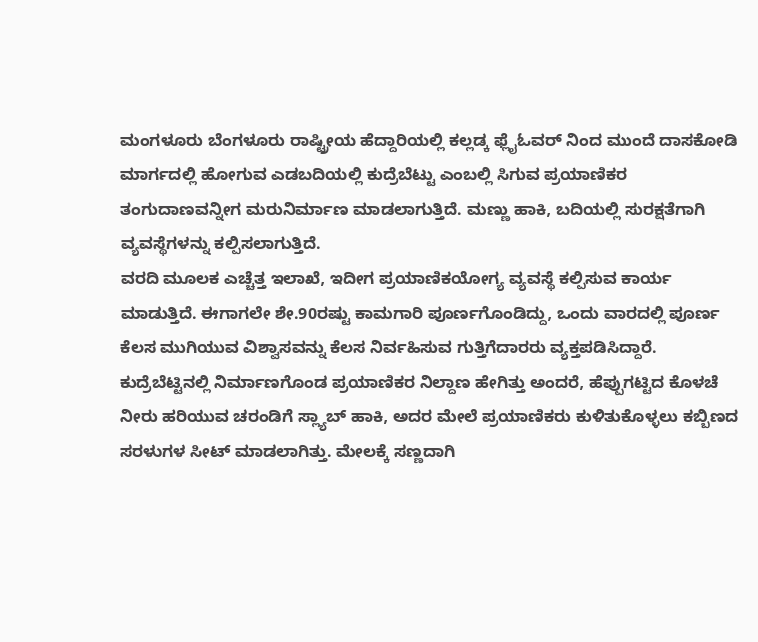ಮಂಗಳೂರು ಬೆಂಗಳೂರು ರಾಷ್ಟ್ರೀಯ ಹೆದ್ದಾರಿಯಲ್ಲಿ ಕಲ್ಲಡ್ಕ ಫ್ಲೈಓವರ್ ನಿಂದ ಮುಂದೆ ದಾಸಕೋಡಿ ಮಾರ್ಗದಲ್ಲಿ ಹೋಗುವ ಎಡಬದಿಯಲ್ಲಿ ಕುದ್ರೆಬೆಟ್ಟು ಎಂಬಲ್ಲಿ ಸಿಗುವ ಪ್ರಯಾಣಿಕರ ತಂಗುದಾಣವನ್ನೀಗ ಮರುನಿರ್ಮಾಣ ಮಾಡಲಾಗುತ್ತಿದೆ. ಮಣ್ಣು ಹಾಕಿ, ಬದಿಯಲ್ಲಿ ಸುರಕ್ಷತೆಗಾಗಿ ವ್ಯವಸ್ಥೆಗಳನ್ನು ಕಲ್ಪಿಸಲಾಗುತ್ತಿದೆ.
ವರದಿ ಮೂಲಕ ಎಚ್ಚೆತ್ತ ಇಲಾಖೆ, ಇದೀಗ ಪ್ರಯಾಣಿಕಯೋಗ್ಯ ವ್ಯವಸ್ಥೆ ಕಲ್ಪಿಸುವ ಕಾರ್ಯ ಮಾಡುತ್ತಿದೆ. ಈಗಾಗಲೇ ಶೇ.90ರಷ್ಟು ಕಾಮಗಾರಿ ಪೂರ್ಣಗೊಂಡಿದ್ದು, ಒಂದು ವಾರದಲ್ಲಿ ಪೂರ್ಣ ಕೆಲಸ ಮುಗಿಯುವ ವಿಶ್ವಾಸವನ್ನು ಕೆಲಸ ನಿರ್ವಹಿಸುವ ಗುತ್ತಿಗೆದಾರರು ವ್ಯಕ್ತಪಡಿಸಿದ್ದಾರೆ.
ಕುದ್ರೆಬೆಟ್ಟಿನಲ್ಲಿ ನಿರ್ಮಾಣಗೊಂಡ ಪ್ರಯಾಣಿಕರ ನಿಲ್ದಾಣ ಹೇಗಿತ್ತು ಅಂದರೆ, ಹೆಪ್ಪುಗಟ್ಟಿದ ಕೊಳಚೆ ನೀರು ಹರಿಯುವ ಚರಂಡಿಗೆ ಸ್ಲ್ಯಾಬ್ ಹಾಕಿ, ಅದರ ಮೇಲೆ ಪ್ರಯಾಣಿಕರು ಕುಳಿತುಕೊಳ್ಳಲು ಕಬ್ಬಿಣದ ಸರಳುಗಳ ಸೀಟ್ ಮಾಡಲಾಗಿತ್ತು. ಮೇಲಕ್ಕೆ ಸಣ್ಣದಾಗಿ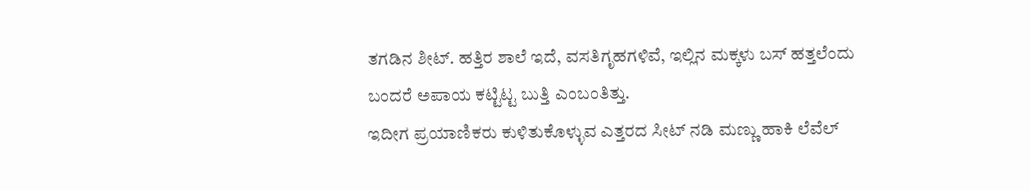ತಗಡಿನ ಶೀಟ್. ಹತ್ತಿರ ಶಾಲೆ ಇದೆ, ವಸತಿಗೃಹಗಳಿವೆ, ಇಲ್ಲಿನ ಮಕ್ಕಳು ಬಸ್ ಹತ್ತಲೆಂದು ಬಂದರೆ ಅಪಾಯ ಕಟ್ಟಿಟ್ಟ ಬುತ್ತಿ ಎಂಬಂತಿತ್ತು.
ಇದೀಗ ಪ್ರಯಾಣಿಕರು ಕುಳಿತುಕೊಳ್ಳುವ ಎತ್ತರದ ಸೀಟ್ ನಡಿ ಮಣ್ಣು ಹಾಕಿ ಲೆವೆಲ್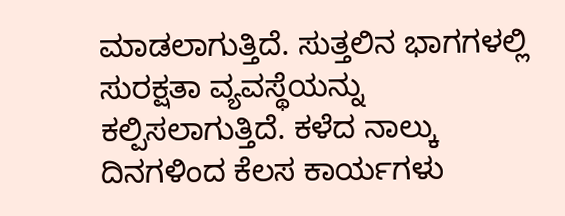ಮಾಡಲಾಗುತ್ತಿದೆ. ಸುತ್ತಲಿನ ಭಾಗಗಳಲ್ಲಿ ಸುರಕ್ಷತಾ ವ್ಯವಸ್ಥೆಯನ್ನು ಕಲ್ಪಿಸಲಾಗುತ್ತಿದೆ. ಕಳೆದ ನಾಲ್ಕು ದಿನಗಳಿಂದ ಕೆಲಸ ಕಾರ್ಯಗಳು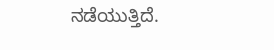ನಡೆಯುತ್ತಿದೆ.